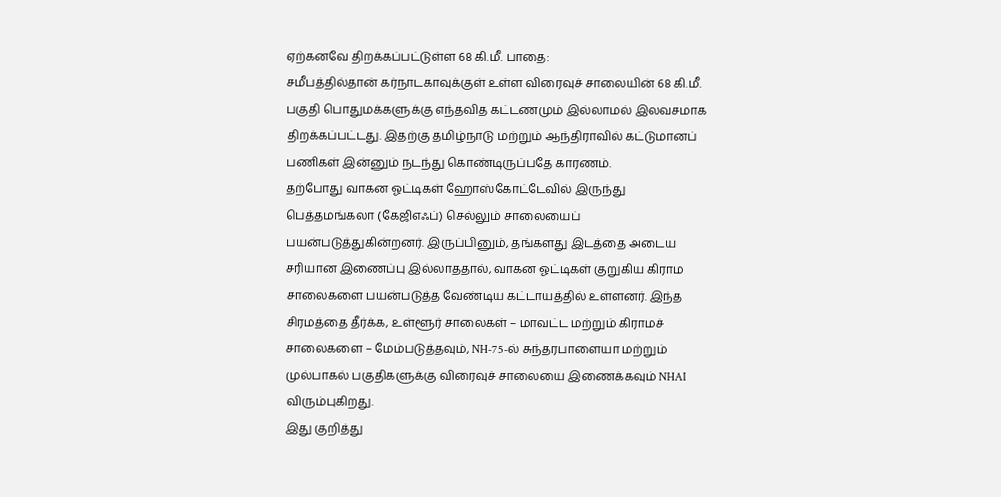ஏற்கனவே திறக்கப்பட்டுள்ள 68 கி.மீ. பாதை:
சமீபத்தில்தான் கர்நாடகாவுக்குள் உள்ள விரைவுச் சாலையின் 68 கி.மீ. பகுதி பொதுமக்களுக்கு எந்தவித கட்டணமும் இல்லாமல் இலவசமாக திறக்கப்பட்டது. இதற்கு தமிழ்நாடு மற்றும் ஆந்திராவில் கட்டுமானப் பணிகள் இன்னும் நடந்து கொண்டிருப்பதே காரணம்.
தற்போது வாகன ஓட்டிகள் ஹோஸ்கோட்டேவில் இருந்து பெத்தமங்கலா (கேஜிஎஃப்) செல்லும் சாலையைப் பயன்படுத்துகின்றனர். இருப்பினும், தங்களது இடத்தை அடைய சரியான இணைப்பு இல்லாததால், வாகன ஓட்டிகள் குறுகிய கிராம சாலைகளை பயன்படுத்த வேண்டிய கட்டாயத்தில் உள்ளனர். இந்த சிரமத்தை தீர்க்க, உள்ளூர் சாலைகள் – மாவட்ட மற்றும் கிராமச் சாலைகளை – மேம்படுத்தவும், NH-75-ல் சுந்தரபாளையா மற்றும் முல்பாகல் பகுதிகளுக்கு விரைவுச் சாலையை இணைக்கவும் NHAI விரும்புகிறது.
இது குறித்து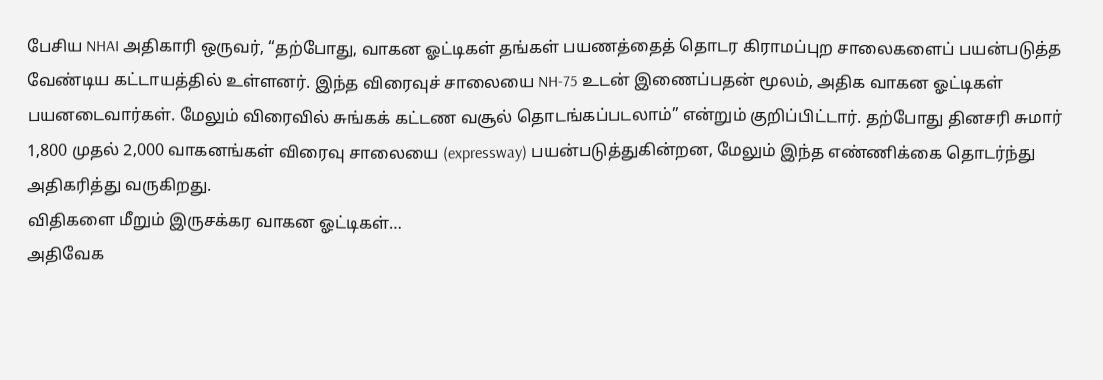பேசிய NHAI அதிகாரி ஒருவர், “தற்போது, வாகன ஓட்டிகள் தங்கள் பயணத்தைத் தொடர கிராமப்புற சாலைகளைப் பயன்படுத்த வேண்டிய கட்டாயத்தில் உள்ளனர். இந்த விரைவுச் சாலையை NH-75 உடன் இணைப்பதன் மூலம், அதிக வாகன ஓட்டிகள் பயனடைவார்கள். மேலும் விரைவில் சுங்கக் கட்டண வசூல் தொடங்கப்படலாம்” என்றும் குறிப்பிட்டார். தற்போது தினசரி சுமார் 1,800 முதல் 2,000 வாகனங்கள் விரைவு சாலையை (expressway) பயன்படுத்துகின்றன, மேலும் இந்த எண்ணிக்கை தொடர்ந்து அதிகரித்து வருகிறது.
விதிகளை மீறும் இருசக்கர வாகன ஓட்டிகள்…
அதிவேக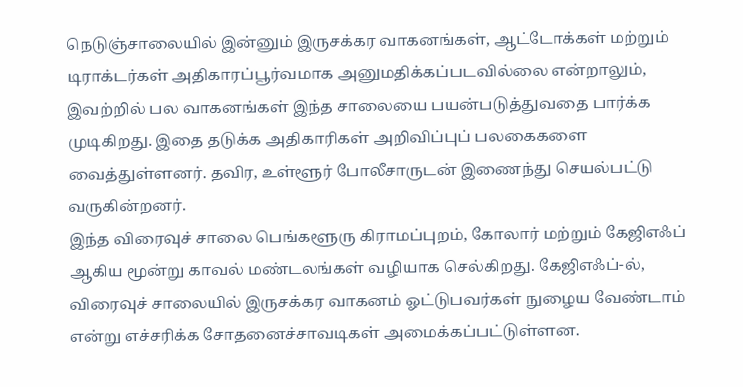நெடுஞ்சாலையில் இன்னும் இருசக்கர வாகனங்கள், ஆட்டோக்கள் மற்றும் டிராக்டர்கள் அதிகாரப்பூர்வமாக அனுமதிக்கப்படவில்லை என்றாலும், இவற்றில் பல வாகனங்கள் இந்த சாலையை பயன்படுத்துவதை பார்க்க முடிகிறது. இதை தடுக்க அதிகாரிகள் அறிவிப்புப் பலகைகளை வைத்துள்ளனர். தவிர, உள்ளூர் போலீசாருடன் இணைந்து செயல்பட்டு வருகின்றனர்.
இந்த விரைவுச் சாலை பெங்களூரு கிராமப்புறம், கோலார் மற்றும் கேஜிஎஃப் ஆகிய மூன்று காவல் மண்டலங்கள் வழியாக செல்கிறது. கேஜிஎஃப்-ல், விரைவுச் சாலையில் இருசக்கர வாகனம் ஓட்டுபவர்கள் நுழைய வேண்டாம் என்று எச்சரிக்க சோதனைச்சாவடிகள் அமைக்கப்பட்டுள்ளன.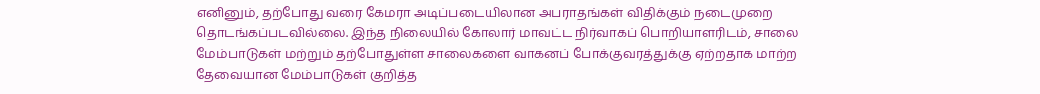எனினும், தற்போது வரை கேமரா அடிப்படையிலான அபராதங்கள் விதிக்கும் நடைமுறை தொடங்கப்படவில்லை. இந்த நிலையில் கோலார் மாவட்ட நிர்வாகப் பொறியாளரிடம், சாலை மேம்பாடுகள் மற்றும் தற்போதுள்ள சாலைகளை வாகனப் போக்குவரத்துக்கு ஏற்றதாக மாற்ற தேவையான மேம்பாடுகள் குறித்த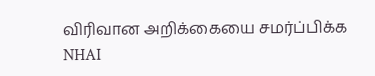விரிவான அறிக்கையை சமர்ப்பிக்க NHAI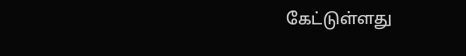கேட்டுள்ளது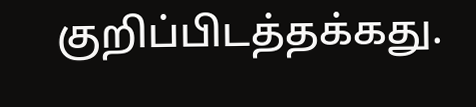குறிப்பிடத்தக்கது.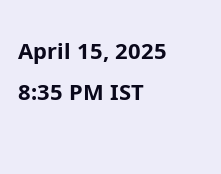April 15, 2025 8:35 PM IST